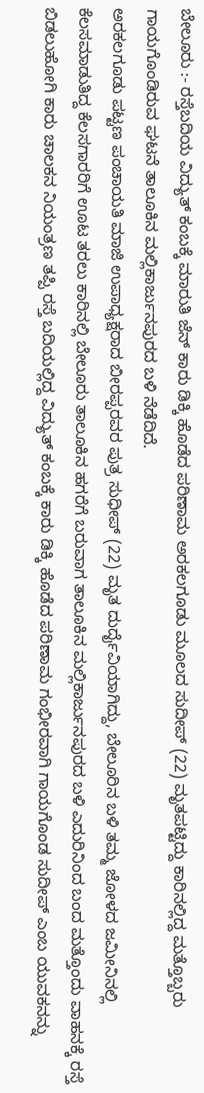ಬೇಲೂರು :- ರಸ್ತೆಬದಿಯ ವಿದ್ಯುತ್ ಕಂಬಕ್ಕೆ ಮಾರುತಿ ಜೆನ್ ಕಾರು ಡಿಕ್ಕಿ ಹೊಡೆದ ಪರಿಣಾಮ ಅರಕಲಗೂಡು ಮೂಲದ ಸುದೀಪ್ (22) ಮೃತಪಟ್ಟಿದ್ದು ಕಾರಿನಲ್ಲಿದ್ದ ಮತ್ತೊಬ್ಬರು ಗಾಯಗೊಂಡಿರುವ ಘಟನೆ ತಾಲೂಕಿನ ಮಲ್ಲಿಕಾರ್ಜುನಪುರದ ಬಳಿ ನೆಡೆದಿದೆ.
ಅರಕಲಗೂಡು ಪಟ್ಟಣ ಪಂಚಾಯತಿ ಮಾಜಿ ಉಪಾಧ್ಯಕ್ಷರಾದ ಬೀರಪ್ಪರವರ ಪುತ್ರ ಸುಧೀಪ್ (22) ಮೃತ ದುರ್ದೈವಿಯಾಗಿದ್ದು, ಬೇಲೂರಿನ ಬಳಿ ತಮ್ಮ ಜೋಳದ ಜಮೀನಿನಲ್ಲಿ ಕೆಲಸಮಾಡುತಿದ್ದ ಕೆಲಸಗಾರರಿಗೆ ಊಟ ತರಲು ಕಾರಿನಲ್ಲಿ ಬೇಲೂರು ತಾಲೂಕಿನ ಹಗರೆಗೆ ಬರುವಾಗ ತಾಲೂಕಿನ ಮಲ್ಲಿಕಾರ್ಜುನಪುರದ ಬಳಿ ಎದುರಿನಿಂದ ಬಂದ ಮತ್ತೊಂದು ವಾಹನಕ್ಕೆ ರಸ್ತೆ ಬಿಡಲುಹೋಗಿ ಕಾರು ಚಾಲಕನ ನಿಯಂತ್ರಣ ತಪ್ಪಿ ರಸ್ತೆ ಬದಿಯಲ್ಲಿದ್ದ ವಿದ್ಯುತ್ ಕಂಬಕ್ಕೆ ಕಾರು ಡಿಕ್ಕಿ ಹೊಡೆದ ಪರಿಣಾಮ ಗಂಭೀರವಾಗಿ ಗಾಯಗೊಂಡ ಸುದೀಪ್ ಎಂಬ ಯುವಕನನ್ನು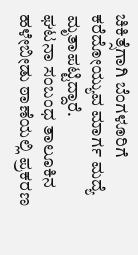ಚಿಕಿತ್ಸೆಗಾಗಿ ಬೆಂಗಳೂರಿಗೆ ಕರೆದೋಯ್ಯುವ ಮಾರ್ಗ ಮದ್ಯೆ ಮೃತಾಪಟ್ಟಿದ್ದಾರೆ.
ಘಟನಾ ಸಂಬಂಧ ತಾಲೂಕಿನ ಹಳೇಬೀಡು ಠಾಣೆಯಲ್ಲಿ ಪ್ರಕರಣ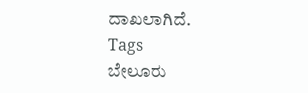ದಾಖಲಾಗಿದೆ.
Tags
ಬೇಲೂರು